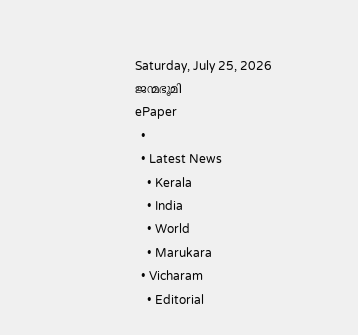Saturday, July 25, 2026
ജന്മഭൂമി
ePaper
  •
  • Latest News
    • Kerala
    • India
    • World
    • Marukara
  • Vicharam
    • Editorial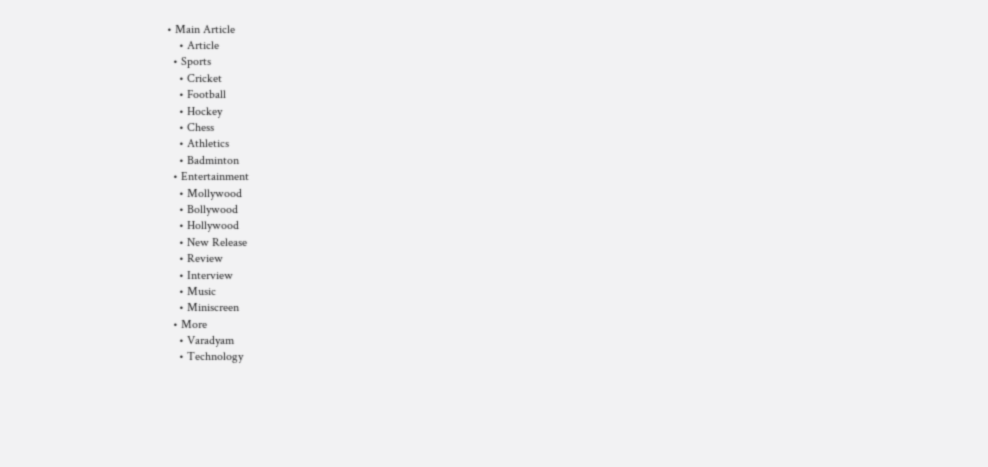• Main Article
    • Article
  • Sports
    • Cricket
    • Football
    • Hockey
    • Chess
    • Athletics
    • Badminton
  • Entertainment
    • Mollywood
    • Bollywood
    • Hollywood
    • New Release
    • Review
    • Interview
    • Music
    • Miniscreen
  • More
    • Varadyam
    • Technology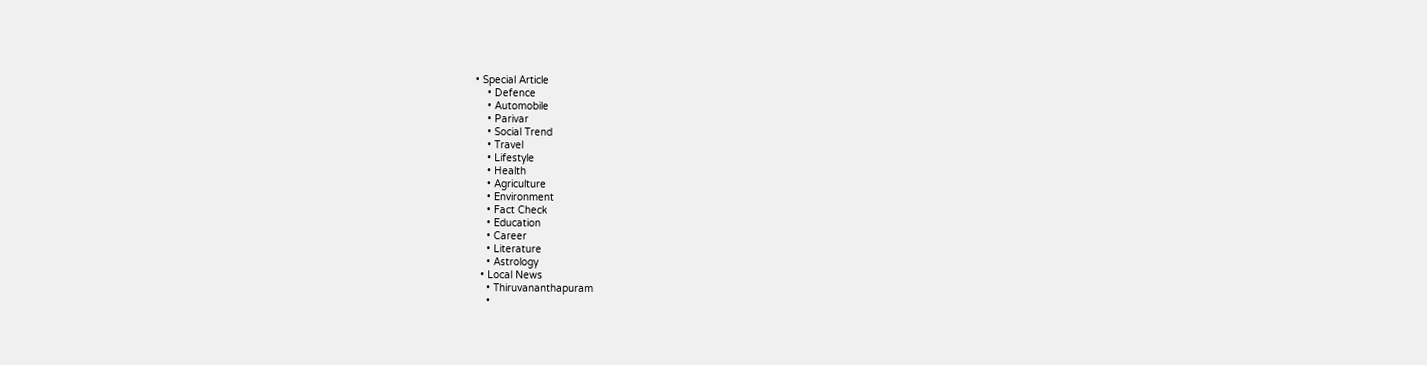• Special Article
    • Defence
    • Automobile
    • Parivar
    • Social Trend
    • Travel
    • Lifestyle
    • Health
    • Agriculture
    • Environment
    • Fact Check
    • Education
    • Career
    • Literature
    • Astrology
  • Local News
    • Thiruvananthapuram
    •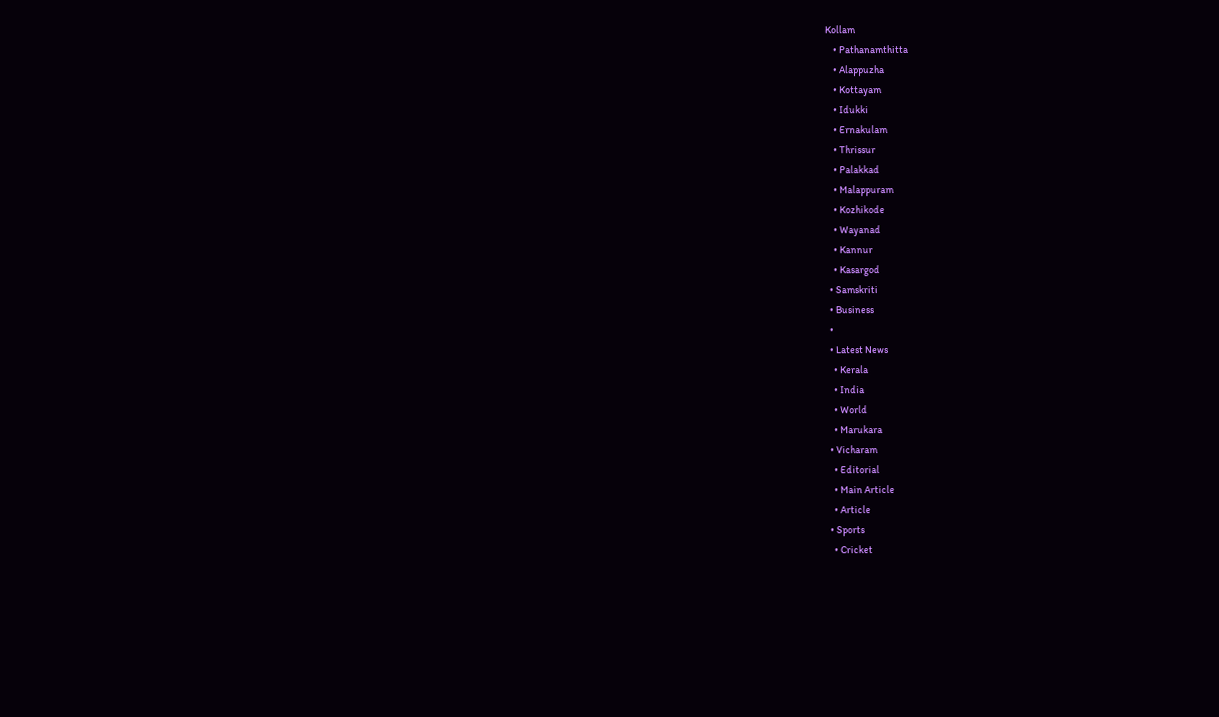Kollam
    • Pathanamthitta
    • Alappuzha
    • Kottayam
    • Idukki
    • Ernakulam
    • Thrissur
    • Palakkad
    • Malappuram
    • Kozhikode
    • Wayanad
    • Kannur
    • Kasargod
  • Samskriti
  • Business
  •
  • Latest News
    • Kerala
    • India
    • World
    • Marukara
  • Vicharam
    • Editorial
    • Main Article
    • Article
  • Sports
    • Cricket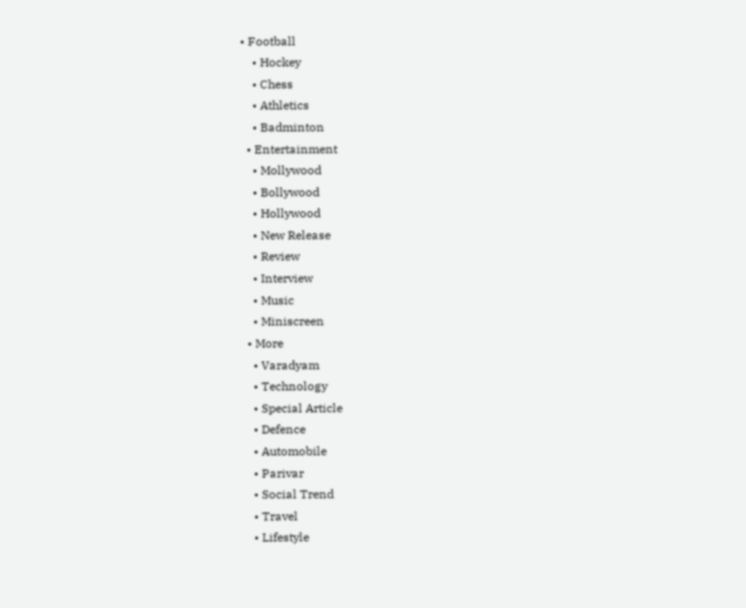• Football
    • Hockey
    • Chess
    • Athletics
    • Badminton
  • Entertainment
    • Mollywood
    • Bollywood
    • Hollywood
    • New Release
    • Review
    • Interview
    • Music
    • Miniscreen
  • More
    • Varadyam
    • Technology
    • Special Article
    • Defence
    • Automobile
    • Parivar
    • Social Trend
    • Travel
    • Lifestyle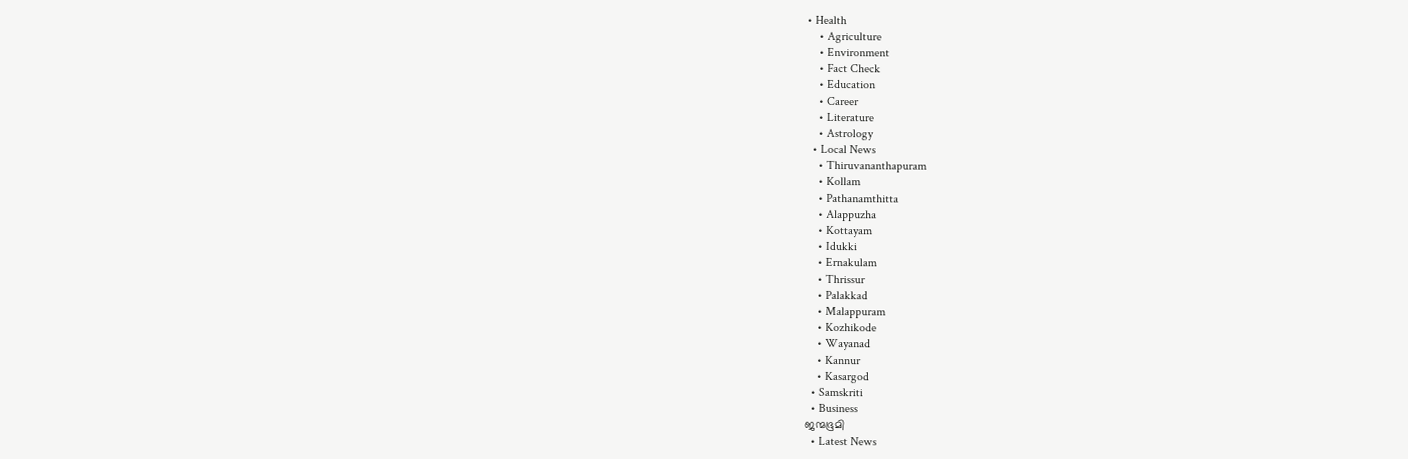• Health
    • Agriculture
    • Environment
    • Fact Check
    • Education
    • Career
    • Literature
    • Astrology
  • Local News
    • Thiruvananthapuram
    • Kollam
    • Pathanamthitta
    • Alappuzha
    • Kottayam
    • Idukki
    • Ernakulam
    • Thrissur
    • Palakkad
    • Malappuram
    • Kozhikode
    • Wayanad
    • Kannur
    • Kasargod
  • Samskriti
  • Business
ജന്മഭൂമി
  • Latest News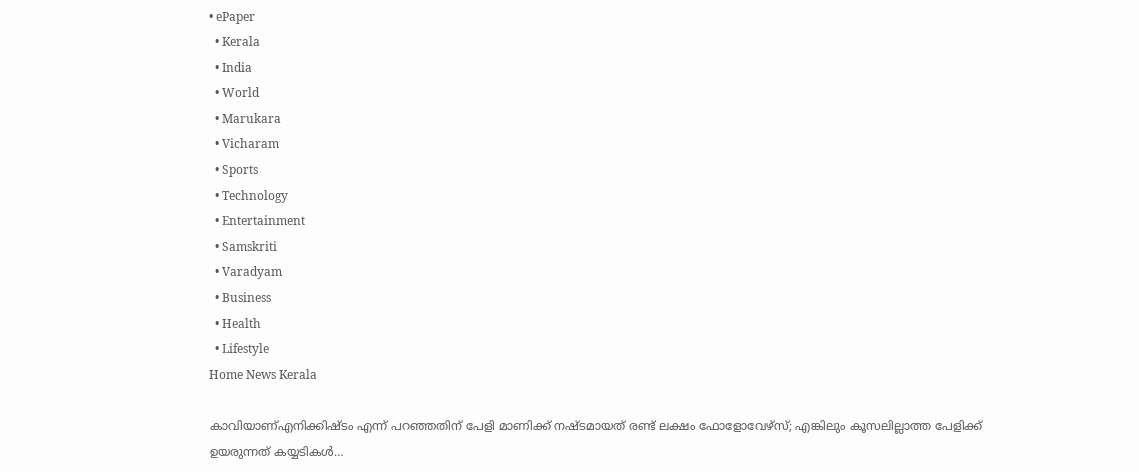• ePaper
  • Kerala
  • India
  • World
  • Marukara
  • Vicharam
  • Sports
  • Technology
  • Entertainment
  • Samskriti
  • Varadyam
  • Business
  • Health
  • Lifestyle
Home News Kerala

കാവിയാണ്എനിക്കിഷ്ടം എന്ന് പറഞ്ഞതിന് പേളി മാണിക്ക് നഷ്ടമായത് രണ്ട് ലക്ഷം ഫോളോവേഴ്സ്; എങ്കിലും കൂസലില്ലാത്ത പേളിക്ക് ഉയരുന്നത് കയ്യടികള്‍…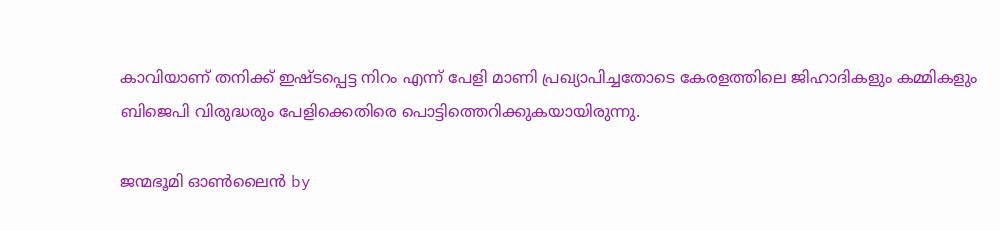കാവിയാണ് തനിക്ക് ഇഷ്ടപ്പെട്ട നിറം എന്ന് പേളി മാണി പ്രഖ്യാപിച്ചതോടെ കേരളത്തിലെ ജിഹാദികളും കമ്മികളും ബിജെപി വിരുദ്ധരും പേളിക്കെതിരെ പൊട്ടിത്തെറിക്കുകയായിരുന്നു.

ജന്മഭൂമി ഓണ്‍ലൈന്‍ by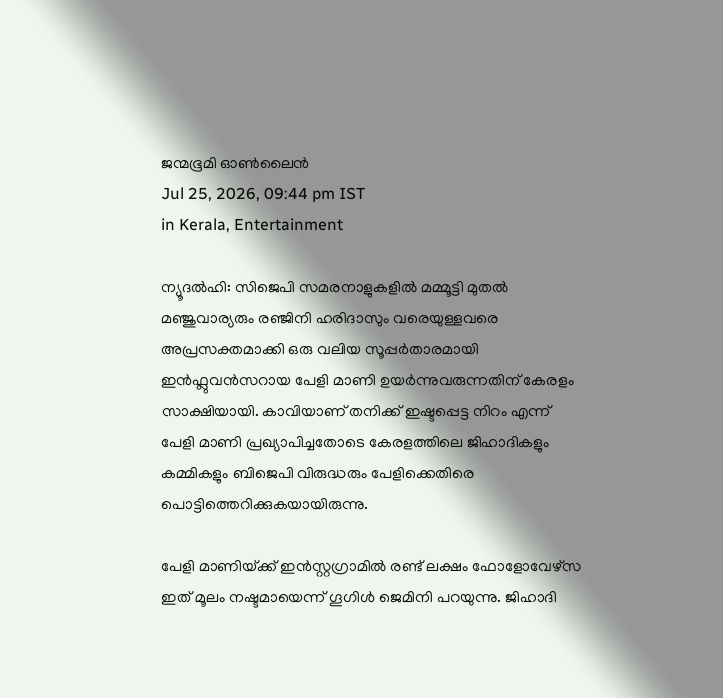ജന്മഭൂമി ഓണ്‍ലൈന്‍
Jul 25, 2026, 09:44 pm IST
in Kerala, Entertainment

ന്യൂദല്‍ഹി: സിജെപി സമരനാളുകളില്‍ മമ്മൂട്ടി മുതല്‍ മഞ്ജുവാര്യരും രഞ്ജിനി ഹരിദാസും വരെയുള്ളവരെ അപ്രസക്തമാക്കി ഒരു വലിയ സൂപ്പര്‍താരമായി ഇന്‍ഫ്ലുവന്‍സറായ പേളി മാണി ഉയര്‍ന്നുവരുന്നതിന് കേരളം സാക്ഷിയായി. കാവിയാണ് തനിക്ക് ഇഷ്ടപ്പെട്ട നിറം എന്ന് പേളി മാണി പ്രഖ്യാപിച്ചതോടെ കേരളത്തിലെ ജിഹാദികളും കമ്മികളും ബിജെപി വിരുദ്ധരും പേളിക്കെതിരെ പൊട്ടിത്തെറിക്കുകയായിരുന്നു.

പേളി മാണിയ്‌ക്ക് ഇന്‍സ്റ്റഗ്രാമില്‍ രണ്ട് ലക്ഷം ഫോളോവേഴ്സ ഇത് മൂലം നഷ്ടമായെന്ന് ഗൂഗിള്‍ ജെമിനി പറയുന്നു. ജിഹാദി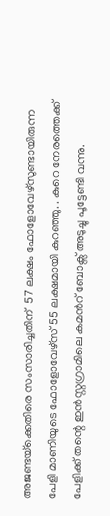അജണ്ടയ്‌ക്കെതിരെ സംസാരിച്ചതിന്  57 ലക്ഷം ഫോളോവേഴ്സുണ്ടായിരുന്ന പേളി മാണിയുടെ ഫോളോവേഴ്സ് 55 ലക്ഷമായി കുറഞ്ഞു. . കുറെ നേരത്തെക്ക് പേളിക്ക് തന്റെ ഇന്‍സ്റ്റഗ്രാമിലെ കമന്‍റ് ബോക്സ് അടുച്ചു പൂട്ടേണ്ടി വന്നു.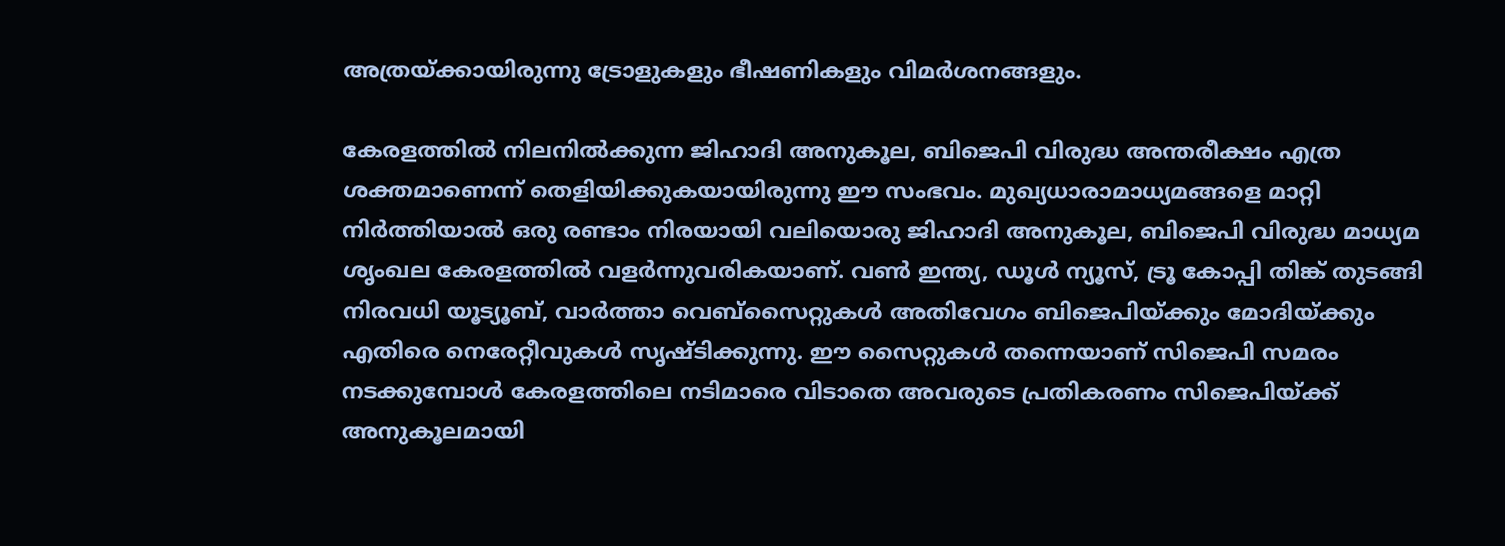അത്രയ്‌ക്കായിരുന്നു ട്രോളുകളും ഭീഷണികളും വിമര്‍ശനങ്ങളും.

കേരളത്തില്‍ നിലനില്‍ക്കുന്ന ജിഹാദി അനുകൂല, ബിജെപി വിരുദ്ധ അന്തരീക്ഷം എത്ര ശക്തമാണെന്ന് തെളിയിക്കുകയായിരുന്നു ഈ സംഭവം. മുഖ്യധാരാമാധ്യമങ്ങളെ മാറ്റി നിര്‍ത്തിയാല്‍ ഒരു രണ്ടാം നിരയായി വലിയൊരു ജിഹാദി അനുകൂല, ബിജെപി വിരുദ്ധ മാധ്യമ ശൃംഖല കേരളത്തില്‍ വളര്‍ന്നുവരികയാണ്. വണ്‍ ഇന്ത്യ, ഡൂള്‍ ന്യൂസ്, ട്രൂ കോപ്പി തിങ്ക് തുടങ്ങി നിരവധി യൂട്യൂബ്, വാര്‍ത്താ വെബ്സൈറ്റുകള്‍ അതിവേഗം ബിജെപിയ്‌ക്കും മോദിയ്‌ക്കും എതിരെ നെരേറ്റീവുകള്‍ സൃഷ്ടിക്കുന്നു. ഈ സൈറ്റുകള്‍ തന്നെയാണ് സിജെപി സമരം നടക്കുമ്പോള്‍ കേരളത്തിലെ നടിമാരെ വിടാതെ അവരുടെ പ്രതികരണം സിജെപിയ്‌ക്ക് അനുകൂലമായി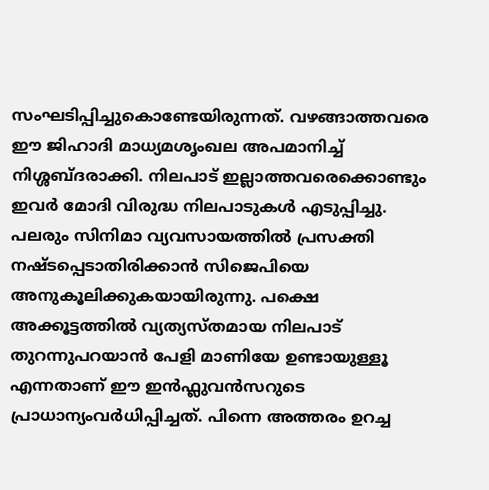സംഘടിപ്പിച്ചുകൊണ്ടേയിരുന്നത്. വഴങ്ങാത്തവരെ ഈ ജിഹാദി മാധ്യമശൃംഖല അപമാനിച്ച് നിശ്ശബ്ദരാക്കി. നിലപാട് ഇല്ലാത്തവരെക്കൊണ്ടും ഇവര്‍ മോദി വിരുദ്ധ നിലപാടുകള്‍ എടുപ്പിച്ചു. പലരും സിനിമാ വ്യവസായത്തില്‍ പ്രസക്തി നഷ്ടപ്പെടാതിരിക്കാന്‍ സിജെപിയെ അനുകൂലിക്കുകയായിരുന്നു. പക്ഷെ അക്കൂട്ടത്തില്‍ വ്യത്യസ്തമായ നിലപാട് തുറന്നുപറയാന്‍ പേളി മാണിയേ ഉണ്ടായുള്ളൂ എന്നതാണ് ഈ ഇന്‍ഫ്ലുവന്‍സറുടെ പ്രാധാന്യംവര്‍ധിപ്പിച്ചത്. പിന്നെ അത്തരം ഉറച്ച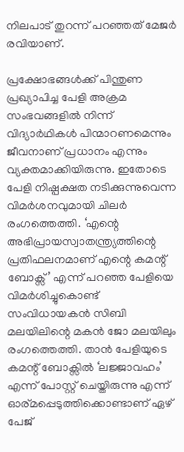നിലപാട് തുറന്ന് പറഞ്ഞത് മേജര്‍ രവിയാണ്.

പ്രക്ഷോഭങ്ങൾക്ക് പിന്തുണ പ്രഖ്യാപിച്ച പേളി അക്രമ സംഭവങ്ങളിൽ നിന്ന് വിദ്യാർഥികൾ പിന്മാറണമെന്നും ജീവനാണ് പ്രധാനം എന്നും വ്യക്തമാക്കിയിരുന്നു. ഇതോടെ പേളി നിഷ്പക്ഷത നടിക്കുന്നുവെന്ന വിമര്‍ശനവുമായി ചിലര്‍ രംഗത്തെത്തി. ‘എന്റെ അഭിപ്രായസ്വാതന്ത്ര്യത്തിന്റെ പ്രതിഫലനമാണ് എന്റെ കമന്റ് ബോക്സ്’ എന്ന് പറഞ്ഞ പേളിയെ വിമർശിച്ചുകൊണ്ട് സംവിധായകൻ സിബി മലയിലിന്റെ മകന്‍ ജോ മലയിലും രംഗത്തെത്തി. താൻ പേളിയുടെ കമന്റ് ബോക്സിൽ ‘ലജ്ജാവഹം’ എന്ന് പോസ്റ്റ് ചെയ്തിരുന്നു എന്ന് ഓര്മപ്പെടുത്തിക്കൊണ്ടാണ് ഏഴ് പേജ്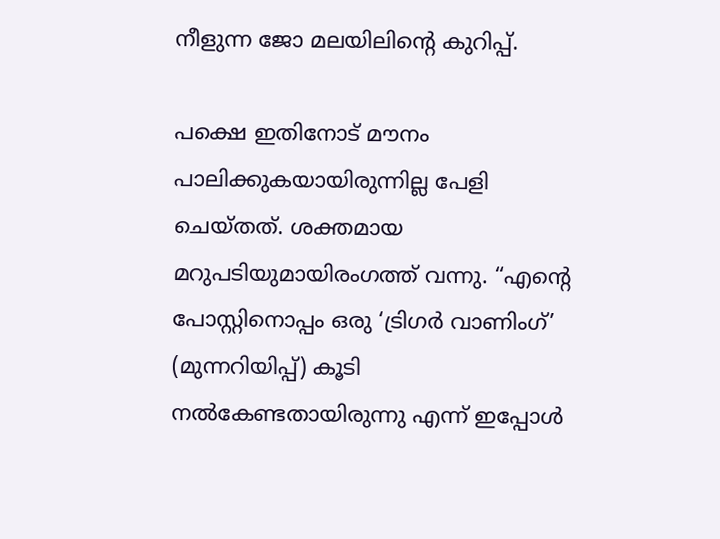നീളുന്ന ജോ മലയിലിന്റെ കുറിപ്പ്.

പക്ഷെ ഇതിനോട് മൗനം പാലിക്കുകയായിരുന്നില്ല പേളി ചെയ്തത്. ശക്തമായ മറുപടിയുമായിരംഗത്ത് വന്നു. “എന്റെ പോസ്റ്റിനൊപ്പം ഒരു ‘ട്രിഗർ വാണിംഗ്’ (മുന്നറിയിപ്പ്) കൂടി നൽകേണ്ടതായിരുന്നു എന്ന് ഇപ്പോൾ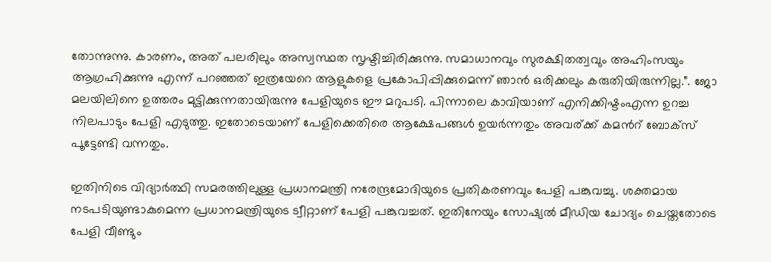തോന്നുന്നു. കാരണം, അത് പലരിലും അസ്വസ്ഥത സൃഷ്ടിച്ചിരിക്കുന്നു. സമാധാനവും സുരക്ഷിതത്വവും അഹിംസയും ആഗ്രഹിക്കുന്നു എന്ന് പറഞ്ഞത് ഇത്രയേറെ ആളുകളെ പ്രകോപിപ്പിക്കുമെന്ന് ഞാൻ ഒരിക്കലും കരുതിയിരുന്നില്ല.”. ജോ മലയിലിനെ ഉത്തരം മുട്ടിക്കുന്നതായിരുന്നു പേളിയുടെ ഈ മറുപടി. പിന്നാലെ കാവിയാണ് എനിക്കിഷ്ടംഎന്ന ഉറച്ച നിലപാടും പേളി എടുത്തു. ഇതോടെയാണ് പേളിക്കെതിരെ ആക്ഷേപങ്ങള്‍ ഉയര്‍ന്നതും അവര്ക്ക് കമന്‍റ് ബോക്സ് പൂട്ടേണ്ടി വന്നതും.

ഇതിനിടെ വിദ്യാര്‍ത്ഥി സമരത്തിലുള്ള പ്രധാനമന്ത്രി നരേന്ദ്രമോദിയുടെ പ്രതികരണവും പേളി പങ്കുവച്ചു. ശക്തമായ നടപടിയുണ്ടാകുമെന്ന പ്രധാനമന്ത്രിയുടെ ട്വീറ്റാണ് പേളി പങ്കുവച്ചത്. ഇതിനേയും സോഷ്യല്‍ മീഡിയ ചോദ്യം ചെയ്തതോടെ പേളി വീണ്ടും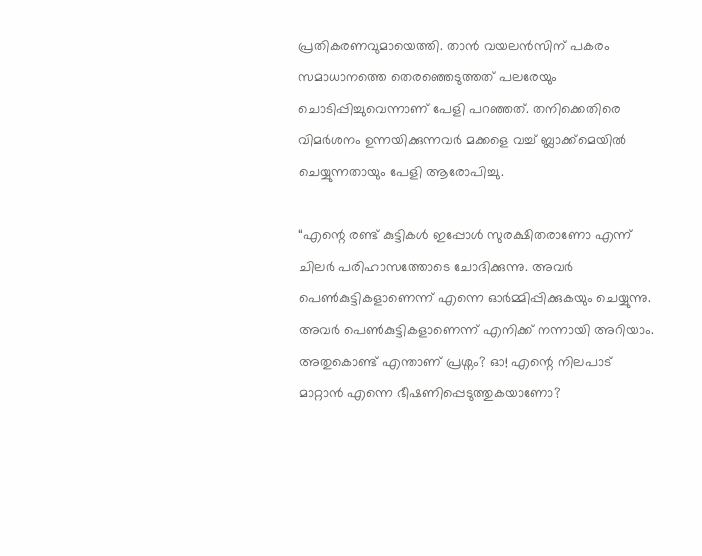പ്രതികരണവുമായെത്തി. താന്‍ വയലന്‍സിന് പകരം സമാധാനത്തെ തെരഞ്ഞെടുത്തത് പലരേയും ചൊടിപ്പിച്ചുവെന്നാണ് പേളി പറഞ്ഞത്. തനിക്കെതിരെ വിമര്‍ശനം ഉന്നയിക്കുന്നവര്‍ മക്കളെ വച്ച് ബ്ലാക്ക്‌മെയില്‍ ചെയ്യുന്നതായും പേളി ആരോപിച്ചു.

“എന്റെ രണ്ട് കുട്ടികൾ ഇപ്പോൾ സുരക്ഷിതരാണോ എന്ന് ചിലർ പരിഹാസത്തോടെ ചോദിക്കുന്നു. അവർ പെൺകുട്ടികളാണെന്ന് എന്നെ ഓർമ്മിപ്പിക്കുകയും ചെയ്യുന്നു. അവർ പെൺകുട്ടികളാണെന്ന് എനിക്ക് നന്നായി അറിയാം. അതുകൊണ്ട് എന്താണ് പ്രശ്നം? ഓ! എന്റെ നിലപാട് മാറ്റാൻ എന്നെ ഭീഷണിപ്പെടുത്തുകയാണോ?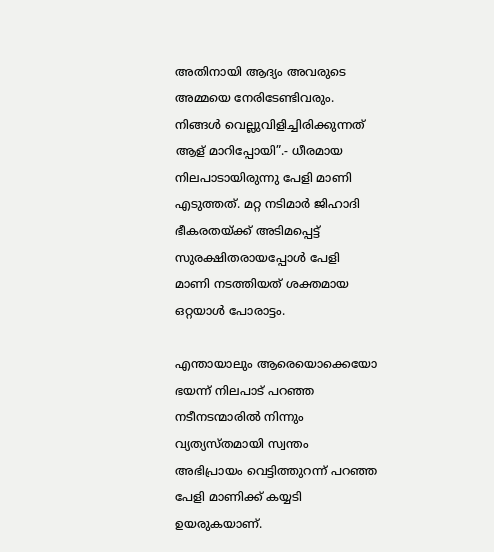അതിനായി ആദ്യം അവരുടെ അമ്മയെ നേരിടേണ്ടിവരും. നിങ്ങൾ വെല്ലുവിളിച്ചിരിക്കുന്നത് ആള് മാറിപ്പോയി”.- ധീരമായ നിലപാടായിരുന്നു പേളി മാണി എടുത്തത്. മറ്റ നടിമാര്‍ ജിഹാദി ഭീകരതയ്‌ക്ക് അടിമപ്പെട്ട് സുരക്ഷിതരായപ്പോള്‍ പേളി മാണി നടത്തിയത് ശക്തമായ ഒറ്റയാള്‍ പോരാട്ടം.

എന്തായാലും ആരെയൊക്കെയോ ഭയന്ന് നിലപാട് പറഞ്ഞ നടീനടന്മാരില്‍ നിന്നും വ്യത്യസ്തമായി സ്വന്തം അഭിപ്രായം വെട്ടിത്തുറന്ന് പറഞ്ഞ പേളി മാണിക്ക് കയ്യടി ഉയരുകയാണ്.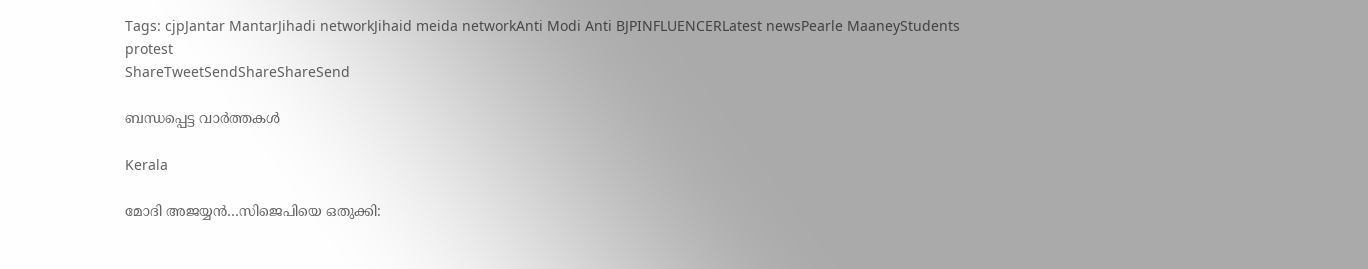Tags: cjpJantar MantarJihadi networkJihaid meida networkAnti Modi Anti BJPINFLUENCERLatest newsPearle MaaneyStudents protest
ShareTweetSendShareShareSend

ബന്ധപ്പെട്ട വാര്‍ത്തകള്‍

Kerala

മോദി അജയ്യന്‍…സിജെപിയെ ഒതുക്കി: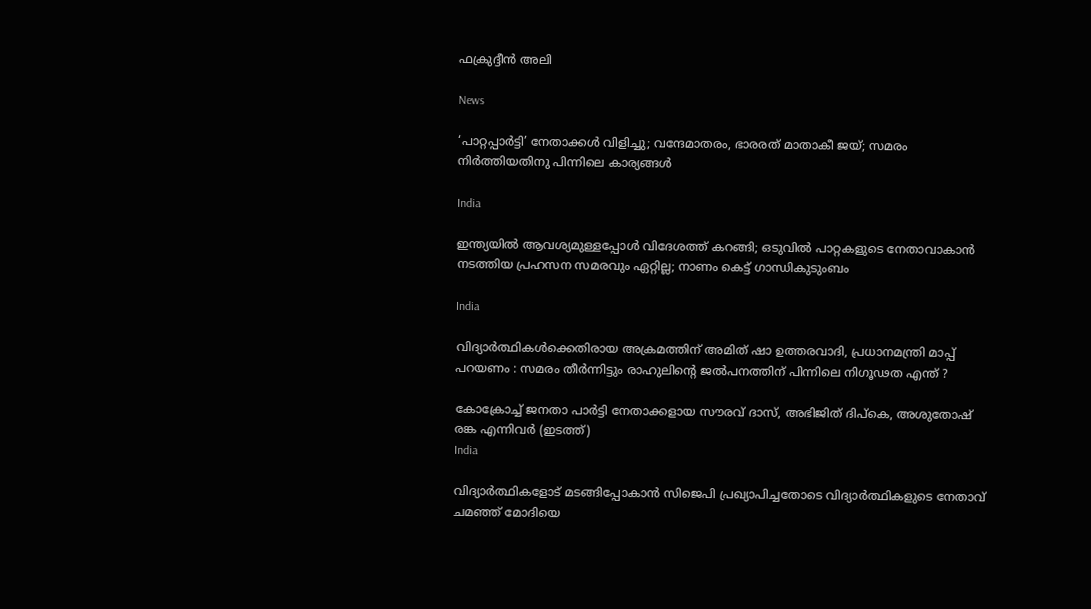ഫക്രുദ്ദീന്‍ അലി

News

‘പാറ്റപ്പാർട്ടി’ നേതാക്കൾ വിളിച്ചു; വന്ദേമാതരം, ഭാരരത് മാതാകീ ജയ്; സമരം നിർത്തിയതിനു പിന്നിലെ കാര്യങ്ങൾ

India

ഇന്ത്യയില്‍ ആവശ്യമുള്ളപ്പോള്‍ വിദേശത്ത് കറങ്ങി; ഒടുവില്‍ പാറ്റകളുടെ നേതാവാകാന്‍ നടത്തിയ പ്രഹസന സമരവും ഏറ്റില്ല; നാണം കെട്ട് ഗാന്ധികുടുംബം

India

വിദ്യാർത്ഥികൾക്കെതിരായ അക്രമത്തിന് അമിത് ഷാ ഉത്തരവാദി, പ്രധാനമന്ത്രി മാപ്പ് പറയണം : സമരം തീർന്നിട്ടും രാഹുലിന്റെ ജൽപനത്തിന് പിന്നിലെ നിഗൂഢത എന്ത് ?

കോക്രോച്ച് ജനതാ പാര്‍ട്ടി നേതാക്കളായ സൗരവ് ദാസ്, അഭിജിത് ദിപ്കെ, അശുതോഷ് രങ്ക എന്നിവര്‍ (ഇടത്ത്)
India

വിദ്യാര്‍ത്ഥികളോട് മടങ്ങിപ്പോകാന്‍ സിജെപി പ്രഖ്യാപിച്ചതോടെ വിദ്യാര്‍ത്ഥികളുടെ നേതാവ് ചമഞ്ഞ് മോദിയെ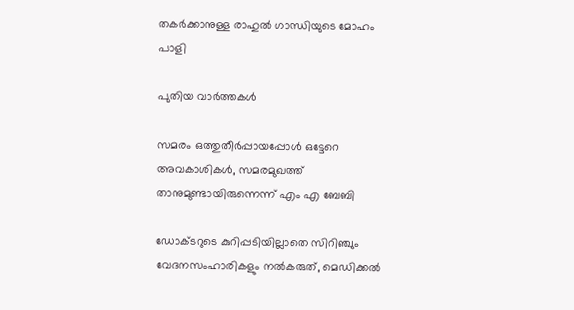തകര്‍ക്കാനുള്ള രാഹുല്‍ ഗാന്ധിയുടെ മോഹം പാളി

പുതിയ വാര്‍ത്തകള്‍

സമരം ഒത്തുതീര്‍പ്പായപ്പോള്‍ ഒട്ടേറെ അവകാശികള്‍, സമരമുഖത്ത് താനുമുണ്ടായിരുന്നെന്ന് എം എ ബേബി

ഡോക്ടറുടെ കുറിപ്പടിയില്ലാതെ സിറിഞ്ചും വേദനസംഹാരികളും നല്‍കരുത്, മെഡിക്കല്‍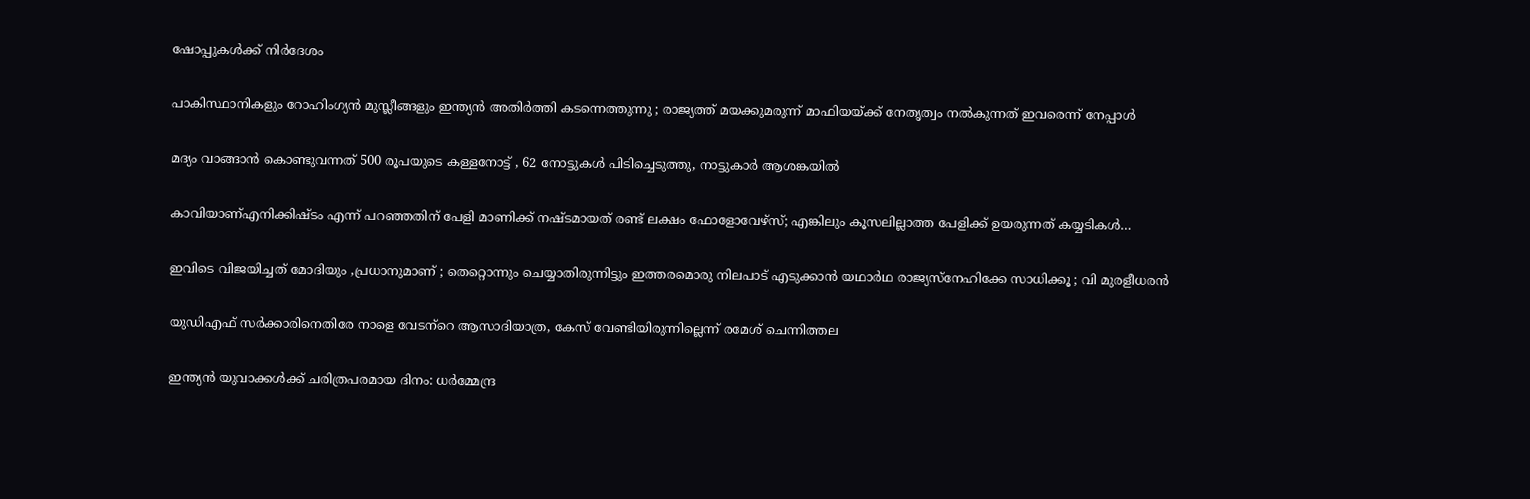ഷോപ്പുകള്‍ക്ക് നിര്‍ദേശം

പാകിസ്ഥാനികളും റോഹിംഗ്യൻ മുസ്ലീങ്ങളും ഇന്ത്യൻ അതിർത്തി കടന്നെത്തുന്നു ; രാജ്യത്ത് മയക്കുമരുന്ന് മാഫിയയ്‌ക്ക് നേതൃത്വം നൽകുന്നത് ഇവരെന്ന് നേപ്പാൾ

മദ്യം വാങ്ങാന്‍ കൊണ്ടുവന്നത് 500 രൂപയുടെ കള്ളനോട്ട് , 62 നോട്ടുകള്‍ പിടിച്ചെടുത്തു, നാട്ടുകാര്‍ ആശങ്കയില്‍

കാവിയാണ്എനിക്കിഷ്ടം എന്ന് പറഞ്ഞതിന് പേളി മാണിക്ക് നഷ്ടമായത് രണ്ട് ലക്ഷം ഫോളോവേഴ്സ്; എങ്കിലും കൂസലില്ലാത്ത പേളിക്ക് ഉയരുന്നത് കയ്യടികള്‍…

ഇവിടെ വിജയിച്ചത് മോദിയും ,പ്രധാനുമാണ് ; തെറ്റൊന്നും ചെയ്യാതിരുന്നിട്ടും ഇത്തരമൊരു നിലപാട് എടുക്കാന്‍ യഥാര്‍ഥ രാജ്യസ്നേഹിക്കേ സാധിക്കൂ ; വി മുരളീധരൻ

യുഡിഎഫ് സര്‍ക്കാരിനെതിരേ നാളെ വേടന്‌റെ ആസാദിയാത്ര, കേസ് വേണ്ടിയിരുന്നില്ലെന്ന് രമേശ് ചെന്നിത്തല

ഇന്ത്യൻ യുവാക്കൾക്ക് ചരിത്രപരമായ ദിനം: ധർമ്മേന്ദ്ര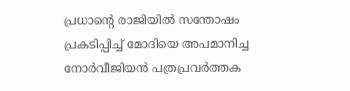പ്രധാന്റെ രാജിയിൽ സന്തോഷം പ്രകടിപ്പിച്ച് മോദിയെ അപമാനിച്ച നോർവീജിയൻ പത്രപ്രവർത്തക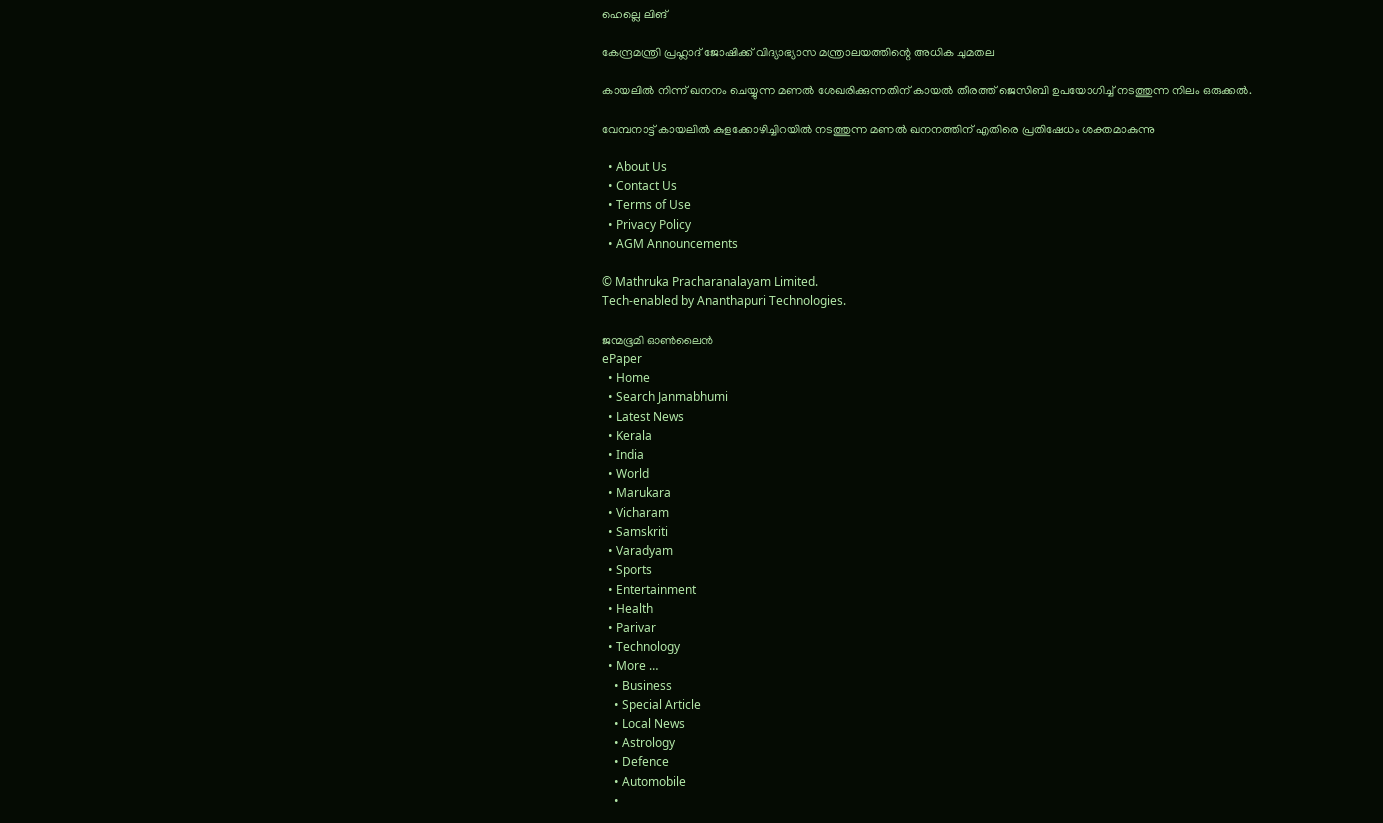ഹെല്ലെ ലിങ്

കേന്ദ്രമന്ത്രി പ്രഹ്ലാദ് ജോഷിക്ക് വിദ്യാഭ്യാസ മന്ത്രാലയത്തിന്റെ അധിക ചുമതല

കായലില്‍ നിന്ന് ഖനനം ചെയ്യുന്ന മണല്‍ ശേഖരിക്കുന്നതിന് കായല്‍ തീരത്ത് ജെസിബി ഉപയോഗിച്ച് നടത്തുന്ന നിലം ഒരുക്കല്‍.

വേമ്പനാട്ട് കായലില്‍ കുളക്കോഴിച്ചിറയില്‍ നടത്തുന്ന മണല്‍ ഖനനത്തിന് എതിരെ പ്രതിഷേധം ശക്തമാകുന്നു

  • About Us
  • Contact Us
  • Terms of Use
  • Privacy Policy
  • AGM Announcements

© Mathruka Pracharanalayam Limited.
Tech-enabled by Ananthapuri Technologies.

ജന്മഭൂമി ഓണ്‍ലൈന്‍
ePaper
  • Home
  • Search Janmabhumi
  • Latest News
  • Kerala
  • India
  • World
  • Marukara
  • Vicharam
  • Samskriti
  • Varadyam
  • Sports
  • Entertainment
  • Health
  • Parivar
  • Technology
  • More …
    • Business
    • Special Article
    • Local News
    • Astrology
    • Defence
    • Automobile
    •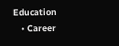Education
    • Career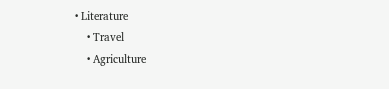• Literature
    • Travel
    • Agriculture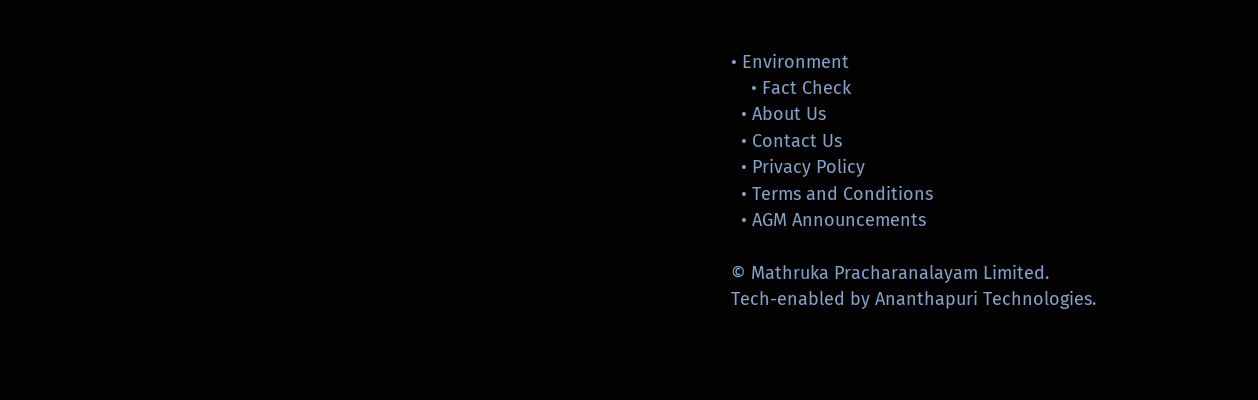• Environment
    • Fact Check
  • About Us
  • Contact Us
  • Privacy Policy
  • Terms and Conditions
  • AGM Announcements

© Mathruka Pracharanalayam Limited.
Tech-enabled by Ananthapuri Technologies.